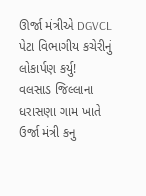ઊર્જા મંત્રીએ DGVCL પેટા વિભાગીય કચેરીનું લોકાર્પણ કર્યુ!
વલસાડ જિલ્લાના ધરાસણા ગામ ખાતે ઉર્જા મંત્રી કનુ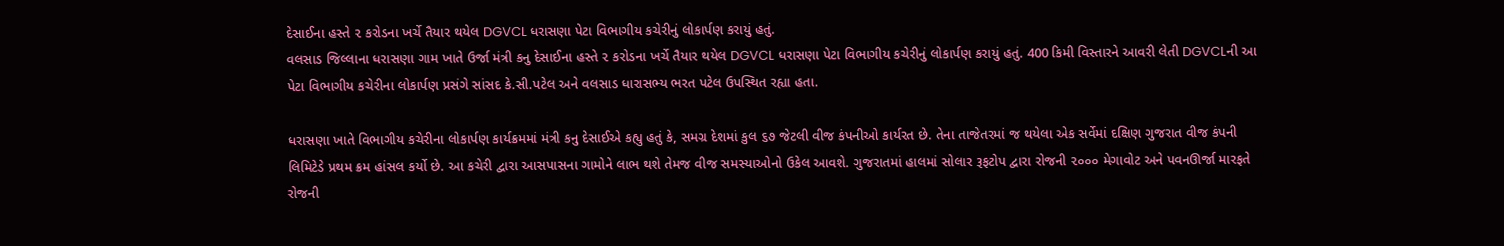દેસાઈના હસ્તે ૨ કરોડના ખર્ચે તૈયાર થયેલ DGVCL ધરાસણા પેટા વિભાગીય કચેરીનું લોકાર્પણ કરાયું હતું.
વલસાડ જિલ્લાના ધરાસણા ગામ ખાતે ઉર્જા મંત્રી કનુ દેસાઈના હસ્તે ૨ કરોડના ખર્ચે તૈયાર થયેલ DGVCL ધરાસણા પેટા વિભાગીય કચેરીનું લોકાર્પણ કરાયું હતું. 400 કિમી વિસ્તારને આવરી લેતી DGVCLની આ પેટા વિભાગીય કચેરીના લોકાર્પણ પ્રસંગે સાંસદ કે.સી.પટેલ અને વલસાડ ધારાસભ્ય ભરત પટેલ ઉપસ્થિત રહ્યા હતા.

ધરાસણા ખાતે વિભાગીય કચેરીના લોકાર્પણ કાર્યક્રમમાં મંત્રી કનુ દેસાઈએ કહ્યુ હતું કે, સમગ્ર દેશમાં કુલ ૬૭ જેટલી વીજ કંપનીઓ કાર્યરત છે. તેના તાજેતરમાં જ થયેલા એક સર્વેમાં દક્ષિણ ગુજરાત વીજ કંપની લિમિટેડે પ્રથમ ક્રમ હાંસલ કર્યો છે. આ કચેરી દ્વારા આસપાસના ગામોને લાભ થશે તેમજ વીજ સમસ્યાઓનો ઉકેલ આવશે. ગુજરાતમાં હાલમાં સોલાર રૂફટોપ દ્વારા રોજની ૨૦૦૦ મેગાવોટ અને પવનઊર્જા મારફતે રોજની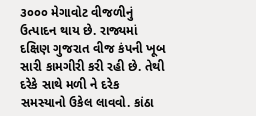૩૦૦૦ મેગાવોટ વીજળીનું ઉત્પાદન થાય છે. રાજ્યમાં દક્ષિણ ગુજરાત વીજ કંપની ખૂબ સારી કામગીરી કરી રહી છે. તેથી દરેકે સાથે મળી ને દરેક સમસ્યાનો ઉકેલ લાવવો. કાંઠા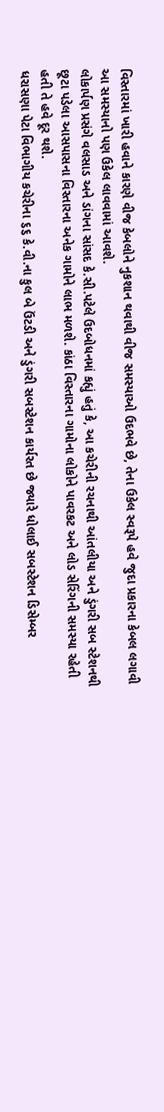વિસ્તારમાં ખારી હવાને કારણે વીજ કેબલોને નુકશાન થવાથી વીજ સમસ્યાઓ ઉદભવે છે, તેના ઉકેલ સ્વરૂપે હવે જુદા પ્રકારના કેબલ લગાવી આ સમસ્યાનો પણ ઉકેલ લાવવામાં આવશે.
લોકાર્પણ પ્રસંગે વલસાડ અને ડાંગના સાંસદ કે.સી.પટેલે ઉદબોધનમાં કહ્યું હતું કે, આ કચેરીની રચનાથી આંતલીયા અને ડુંગરી સબ સ્ટેશનથી છૂટા પડેલા આસપાસના વિસ્તારના અનેક ગામોને લાભ મળશે. કાંઠા વિસ્તારના ગામોના લોકોને પાવરકટ અને લોડ સેરિંગની સમસ્યા રહેતી હતી તે હવે દૂર થશે.
ધરાસણા પેટા વિભાગીય કચેરીના ૬૬ કે.વી.ના કુલ બે ઉંટડી અને ડુંગરી સબસ્ટેશન કાર્યરત છે જ્યારે ધોલાઈ સબસ્ટેશન ડિસેમ્બર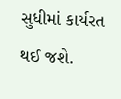સુધીમાં કાર્યરત થઈ જશે.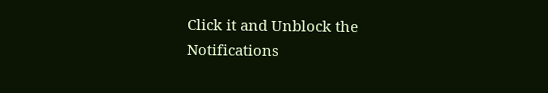Click it and Unblock the Notifications